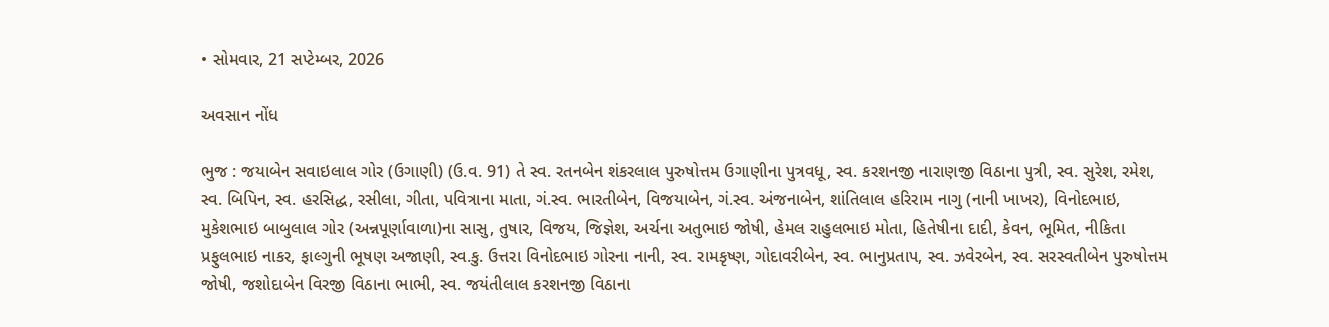• સોમવાર, 21 સપ્ટેમ્બર, 2026

અવસાન નોંધ

ભુજ : જયાબેન સવાઇલાલ ગોર (ઉગાણી) (ઉ.વ. 91) તે સ્વ. રતનબેન શંકરલાલ પુરુષોત્તમ ઉગાણીના પુત્રવધૂ, સ્વ. કરશનજી નારાણજી વિઠાના પુત્રી, સ્વ. સુરેશ, રમેશ, સ્વ. બિપિન, સ્વ. હરસિદ્ધ, રસીલા, ગીતા, પવિત્રાના માતા, ગં.સ્વ. ભારતીબેન, વિજયાબેન, ગં.સ્વ. અંજનાબેન, શાંતિલાલ હરિરામ નાગુ (નાની ખાખર), વિનોદભાઇ, મુકેશભાઇ બાબુલાલ ગોર (અન્નપૂર્ણાવાળા)ના સાસુ, તુષાર, વિજય, જિજ્ઞેશ, અર્ચના અતુભાઇ જોષી, હેમલ રાહુલભાઇ મોતા, હિતેષીના દાદી, કેવન, ભૂમિત, નીકિતા પ્રફુલભાઇ નાકર, ફાલ્ગુની ભૂષણ અજાણી, સ્વ.કુ. ઉત્તરા વિનોદભાઇ ગોરના નાની, સ્વ. રામકૃષ્ણ, ગોદાવરીબેન, સ્વ. ભાનુપ્રતાપ, સ્વ. ઝવેરબેન, સ્વ. સરસ્વતીબેન પુરુષોત્તમ જોષી, જશોદાબેન વિરજી વિઠાના ભાભી, સ્વ. જયંતીલાલ કરશનજી વિઠાના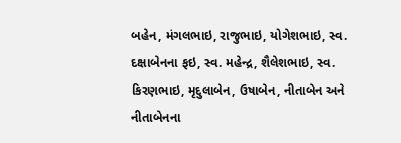બહેન, મંગલભાઇ, રાજુભાઇ, યોગેશભાઇ, સ્વ. દક્ષાબેનના ફઇ, સ્વ. મહેન્દ્ર, શૈલેશભાઇ, સ્વ. કિરણભાઇ, મૃદુલાબેન, ઉષાબેન, નીતાબેન અને નીતાબેનના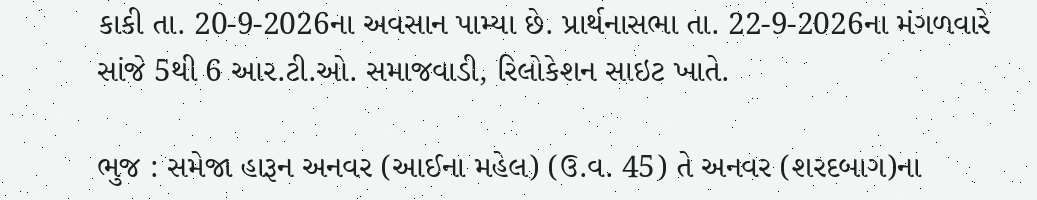કાકી તા. 20-9-2026ના અવસાન પામ્યા છે. પ્રાર્થનાસભા તા. 22-9-2026ના મંગળવારે સાંજે 5થી 6 આર.ટી.ઓ. સમાજવાડી, રિલોકેશન સાઇટ ખાતે.

ભુજ : સમેજા હારૂન અનવર (આઈના મહેલ) (ઉ.વ. 45) તે અનવર (શરદબાગ)ના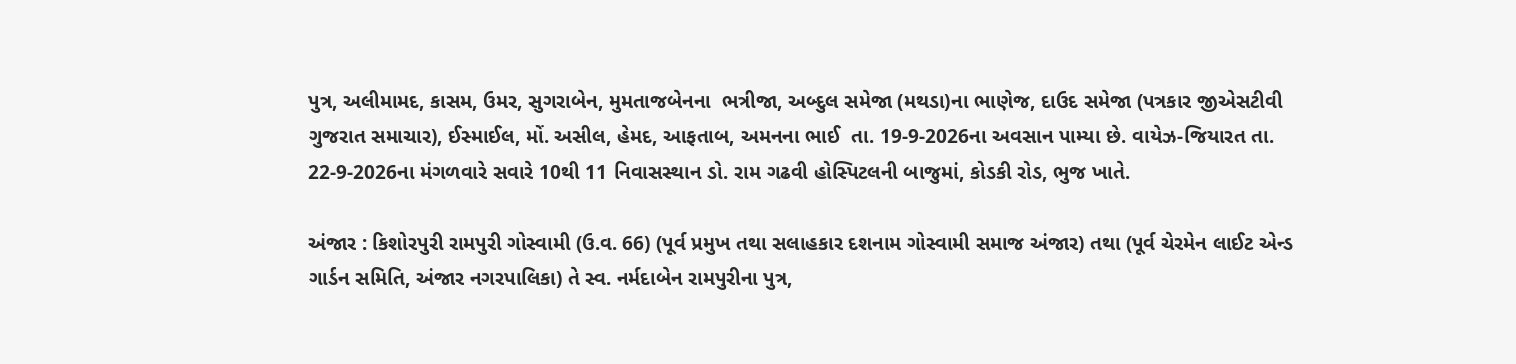પુત્ર, અલીમામદ, કાસમ, ઉમર, સુગરાબેન, મુમતાજબેનના  ભત્રીજા, અબ્દુલ સમેજા (મથડા)ના ભાણેજ, દાઉદ સમેજા (પત્રકાર જીએસટીવી ગુજરાત સમાચાર), ઈસ્માઈલ, મોં. અસીલ, હેમદ, આફતાબ, અમનના ભાઈ  તા. 19-9-2026ના અવસાન પામ્યા છે. વાયેઝ-જિયારત તા. 22-9-2026ના મંગળવારે સવારે 10થી 11 નિવાસસ્થાન ડો. રામ ગઢવી હોસ્પિટલની બાજુમાં, કોડકી રોડ, ભુજ ખાતે.

અંજાર : કિશોરપુરી રામપુરી ગોસ્વામી (ઉ.વ. 66) (પૂર્વ પ્રમુખ તથા સલાહકાર દશનામ ગોસ્વામી સમાજ અંજાર) તથા (પૂર્વ ચેરમેન લાઈટ એન્ડ ગાર્ડન સમિતિ, અંજાર નગરપાલિકા) તે સ્વ. નર્મદાબેન રામપુરીના પુત્ર,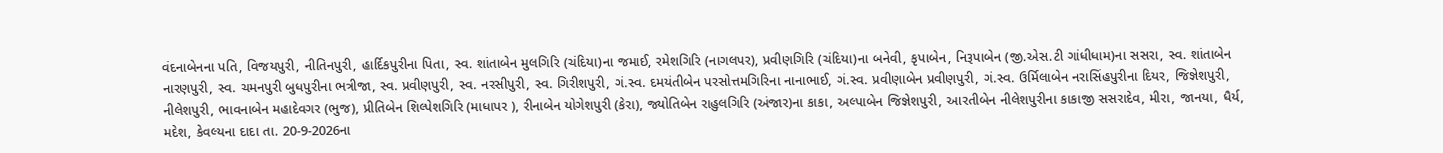વંદનાબેનના પતિ, વિજયપુરી, નીતિનપુરી, હાર્દિકપુરીના પિતા, સ્વ. શાંતાબેન મુલગિરિ (ચંદિયા)ના જમાઈ, રમેશગિરિ (નાગલપર), પ્રવીણગિરિ (ચંદિયા)ના બનેવી, કૃપાબેન, નિરૂપાબેન (જી.એસ.ટી ગાંધીધામ)ના સસરા, સ્વ. શાંતાબેન નારણપુરી, સ્વ. ચમનપુરી બુધપુરીના ભત્રીજા, સ્વ. પ્રવીણપુરી, સ્વ. નરસીપુરી, સ્વ. ગિરીશપુરી, ગં.સ્વ. દમયંતીબેન પરસોત્તમગિરિના નાનાભાઈ, ગં.સ્વ. પ્રવીણાબેન પ્રવીણપુરી, ગં.સ્વ. ઉર્મિલાબેન નરાસિંહપુરીના દિયર, જિજ્ઞેશપુરી, નીલેશપુરી, ભાવનાબેન મહાદેવગર (ભુજ), પ્રીતિબેન શિલ્પેશગિરિ (માધાપર ), રીનાબેન યોગેશપુરી (કેરા), જ્યોતિબેન રાહુલગિરિ (અંજાર)ના કાકા, અલ્પાબેન જિજ્ઞેશપુરી, આરતીબેન નીલેશપુરીના કાકાજી સસરાદેવ, મીરા, જાનયા, ધૈર્ય, મદેશ, કેવલ્યના દાદા તા. 20-9-2026ના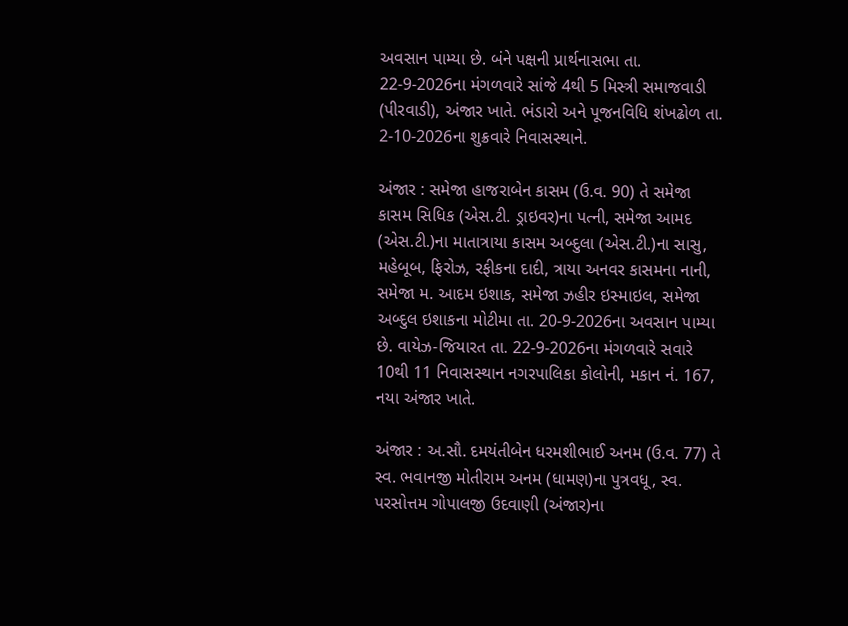અવસાન પામ્યા છે. બંને પક્ષની પ્રાર્થનાસભા તા. 22-9-2026ના મંગળવારે સાંજે 4થી 5 મિસ્ત્રી સમાજવાડી (પીરવાડી), અંજાર ખાતે. ભંડારો અને પૂજનવિધિ શંખઢોળ તા. 2-10-2026ના શુક્રવારે નિવાસસ્થાને.

અંજાર : સમેજા હાજરાબેન કાસમ (ઉ.વ. 90) તે સમેજા કાસમ સિધિક (એસ.ટી. ડ્રાઇવર)ના પત્ની, સમેજા આમદ (એસ.ટી.)ના માતાત્રાયા કાસમ અબ્દુલા (એસ.ટી.)ના સાસુ, મહેબૂબ, ફિરોઝ, રફીકના દાદી, ત્રાયા અનવર કાસમના નાની, સમેજા મ. આદમ ઇશાક, સમેજા ઝહીર ઇસ્માઇલ, સમેજા અબ્દુલ ઇશાકના મોટીમા તા. 20-9-2026ના અવસાન પામ્યા છે. વાયેઝ-જિયારત તા. 22-9-2026ના મંગળવારે સવારે 10થી 11 નિવાસસ્થાન નગરપાલિકા કોલોની, મકાન નં. 167, નયા અંજાર ખાતે.

અંજાર : અ.સૌ. દમયંતીબેન ધરમશીભાઈ અનમ (ઉ.વ. 77) તે સ્વ. ભવાનજી મોતીરામ અનમ (ધામણ)ના પુત્રવધૂ, સ્વ. પરસોત્તમ ગોપાલજી ઉદવાણી (અંજાર)ના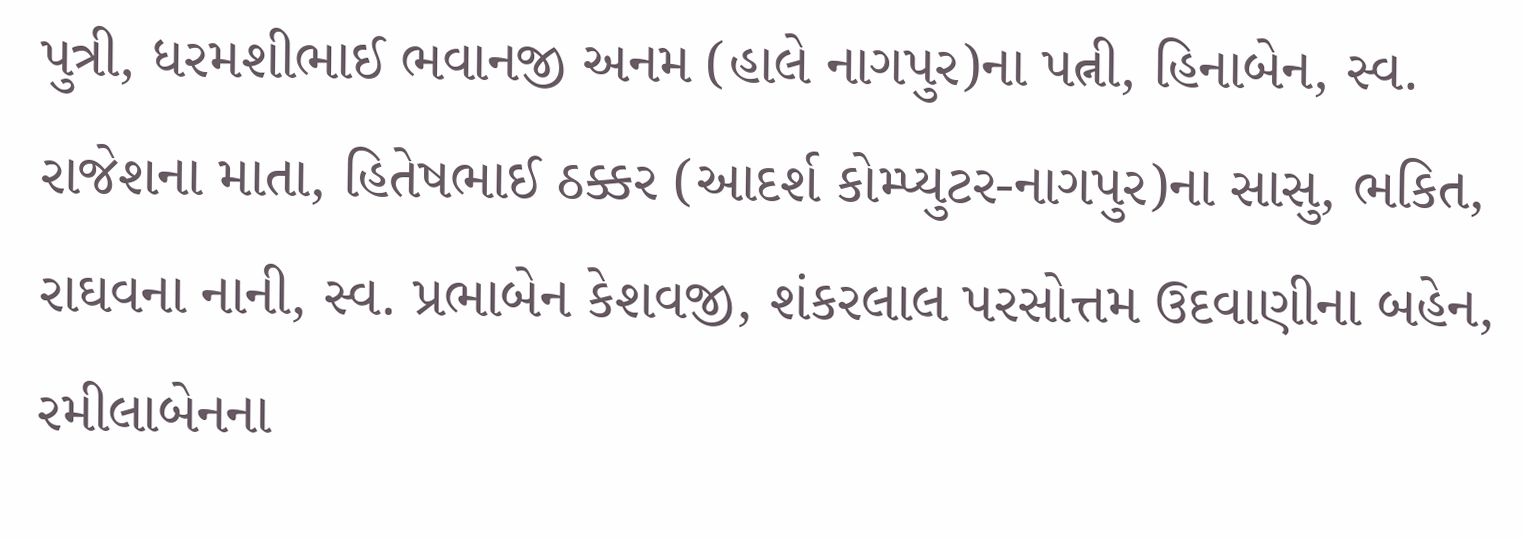પુત્રી, ધરમશીભાઈ ભવાનજી અનમ (હાલે નાગપુર)ના પત્ની, હિનાબેન, સ્વ. રાજેશના માતા, હિતેષભાઈ ઠક્કર (આદર્શ કોમ્પ્યુટર-નાગપુર)ના સાસુ, ભકિત, રાઘવના નાની, સ્વ. પ્રભાબેન કેશવજી, શંકરલાલ પરસોત્તમ ઉદવાણીના બહેન, રમીલાબેનના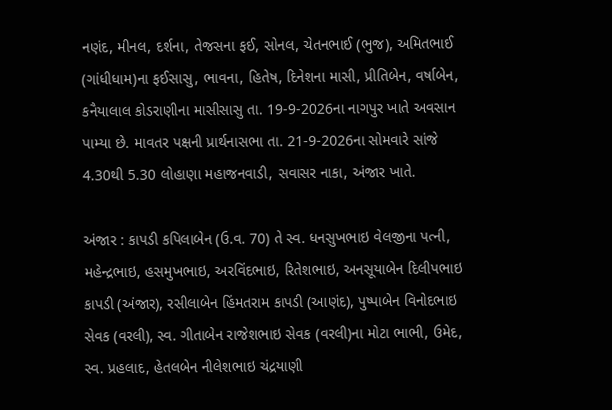નણંદ, મીનલ, દર્શના, તેજસના ફઈ, સોનલ, ચેતનભાઈ (ભુજ), અમિતભાઈ (ગાંધીધામ)ના ફઈસાસુ, ભાવના, હિતેષ, દિનેશના માસી, પ્રીતિબેન, વર્ષાબેન, કનૈયાલાલ કોડરાણીના માસીસાસુ તા. 19-9-2026ના નાગપુર ખાતે અવસાન પામ્યા છે. માવતર પક્ષની પ્રાર્થનાસભા તા. 21-9-2026ના સોમવારે સાંજે 4.30થી 5.30 લોહાણા મહાજનવાડી, સવાસર નાકા, અંજાર ખાતે.

અંજાર : કાપડી કપિલાબેન (ઉ.વ. 70) તે સ્વ. ધનસુખભાઇ વેલજીના પત્ની, મહેન્દ્રભાઇ, હસમુખભાઇ, અરવિંદભાઇ, રિતેશભાઇ, અનસૂયાબેન દિલીપભાઇ કાપડી (અંજાર), રસીલાબેન હિંમતરામ કાપડી (આણંદ), પુષ્પાબેન વિનોદભાઇ સેવક (વરલી), સ્વ. ગીતાબેન રાજેશભાઇ સેવક (વરલી)ના મોટા ભાભી, ઉમેદ, સ્વ. પ્રહલાદ, હેતલબેન નીલેશભાઇ ચંદ્રયાણી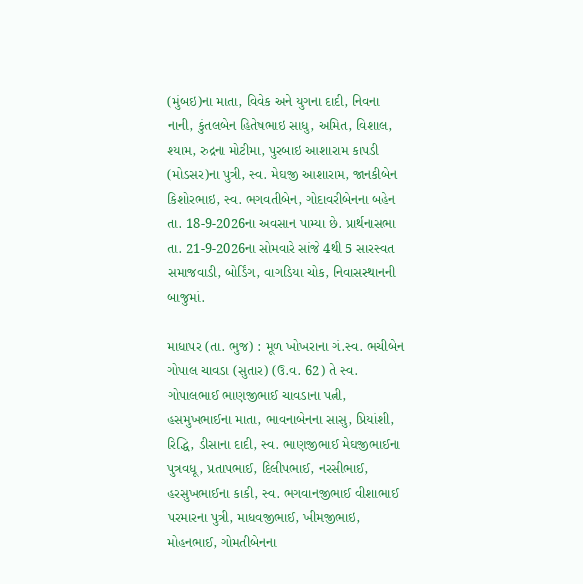(મુંબઇ)ના માતા, વિવેક અને યુગના દાદી, નિવના નાની, કુંતલબેન હિતેષભાઇ સાધુ, અમિત, વિશાલ, શ્યામ, રુદ્રના મોટીમા, પુરબાઇ આશારામ કાપડી (મોડસર)ના પુત્રી, સ્વ. મેઘજી આશારામ, જાનકીબેન કિશોરભાઇ, સ્વ. ભગવતીબેન, ગોદાવરીબેનના બહેન તા. 18-9-2026ના અવસાન પામ્યા છે. પ્રાર્થનાસભા તા. 21-9-2026ના સોમવારે સાંજે 4થી 5 સારસ્વત સમાજવાડી, બોર્ડિંગ, વાગડિયા ચોક, નિવાસસ્થાનની બાજુમાં.

માધાપર (તા. ભુજ) : મૂળ ખોખરાના ગં.સ્વ. ભચીબેન ગોપાલ ચાવડા (સુતાર) (ઉ.વ. 62) તે સ્વ. ગોપાલભાઈ ભાણજીભાઈ ચાવડાના પત્ની, હસમુખભાઈના માતા, ભાવનાબેનના સાસુ, પ્રિયાંશી, રિદ્ધિ, ડીસાના દાદી, સ્વ. ભાણજીભાઈ મેઘજીભાઈના પુત્રવધૂ, પ્રતાપભાઈ, દિલીપભાઈ, નરસીભાઈ, હરસુખભાઈના કાકી, સ્વ. ભગવાનજીભાઈ વીશાભાઈ પરમારના પુત્રી, માધવજીભાઈ, ખીમજીભાઇ, મોહનભાઈ, ગોમતીબેનના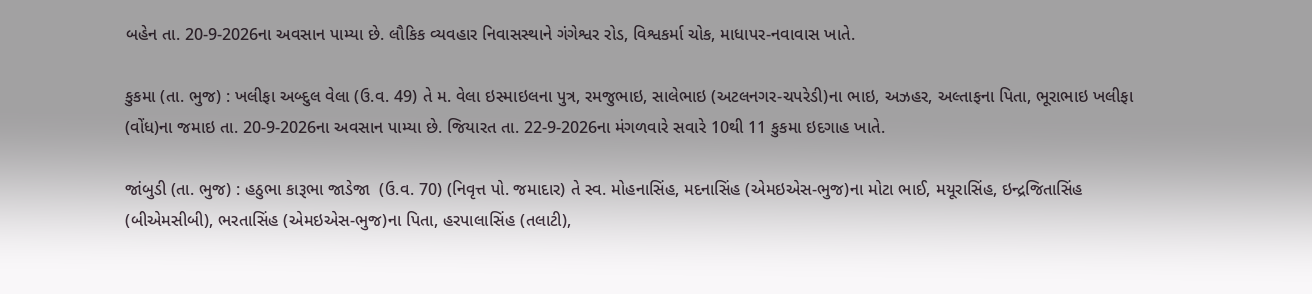બહેન તા. 20-9-2026ના અવસાન પામ્યા છે. લૌકિક વ્યવહાર નિવાસસ્થાને ગંગેશ્વર રોડ, વિશ્વકર્મા ચોક, માધાપર-નવાવાસ ખાતે.

કુકમા (તા. ભુજ) : ખલીફા અબ્દુલ વેલા (ઉ.વ. 49) તે મ. વેલા ઇસ્માઇલના પુત્ર, રમજુભાઇ, સાલેભાઇ (અટલનગર-ચપરેડી)ના ભાઇ, અઝહર, અલ્તાફના પિતા, ભૂરાભાઇ ખલીફા (વોંધ)ના જમાઇ તા. 20-9-2026ના અવસાન પામ્યા છે. જિયારત તા. 22-9-2026ના મંગળવારે સવારે 10થી 11 કુકમા ઇદગાહ ખાતે.

જાંબુડી (તા. ભુજ) : હઠુભા કારૂભા જાડેજા  (ઉ.વ. 70) (નિવૃત્ત પો. જમાદાર) તે સ્વ. મોહનાસિંહ, મદનાસિંહ (એમઇએસ-ભુજ)ના મોટા ભાઈ, મયૂરાસિંહ, ઇન્દ્રજિતાસિંહ (બીએમસીબી), ભરતાસિંહ (એમઇએસ-ભુજ)ના પિતા, હરપાલાસિંહ (તલાટી),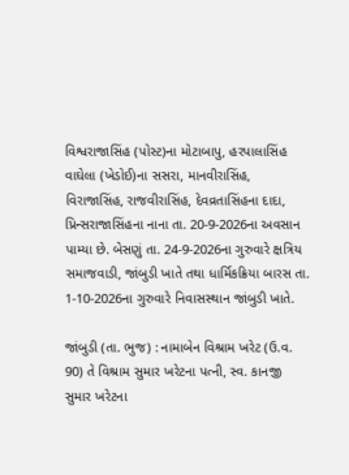વિશ્વરાજાસિંહ (પોસ્ટ)ના મોટાબાપુ, હરપાલાસિંહ વાઘેલા (ખેડોઈ)ના સસરા, માનવીરાસિંહ, વિરાજાસિંહ, રાજવીરાસિંહ, દેવવ્રતાસિંહના દાદા, પ્રિન્સરાજાસિંહના નાના તા. 20-9-2026ના અવસાન પામ્યા છે. બેસણું તા. 24-9-2026ના ગુરુવારે ક્ષત્રિય સમાજવાડી, જાંબુડી ખાતે તથા ધાર્મિકક્રિયા બારસ તા. 1-10-2026ના ગુરુવારે નિવાસસ્થાન જાંબુડી ખાતે.

જાંબુડી (તા. ભુજ) : નામાબેન વિશ્રામ ખરેટ (ઉ.વ. 90) તે વિશ્રામ સુમાર ખરેટના પત્ની, સ્વ. કાનજી સુમાર ખરેટના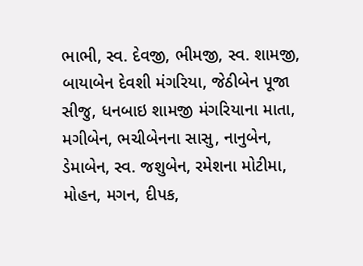ભાભી, સ્વ. દેવજી, ભીમજી, સ્વ. શામજી, બાયાબેન દેવશી મંગરિયા, જેઠીબેન પૂજા સીજુ, ધનબાઇ શામજી મંગરિયાના માતા, મગીબેન, ભચીબેનના સાસુ, નાનુબેન, ડેમાબેન, સ્વ. જશુબેન, રમેશના મોટીમા, મોહન, મગન, દીપક,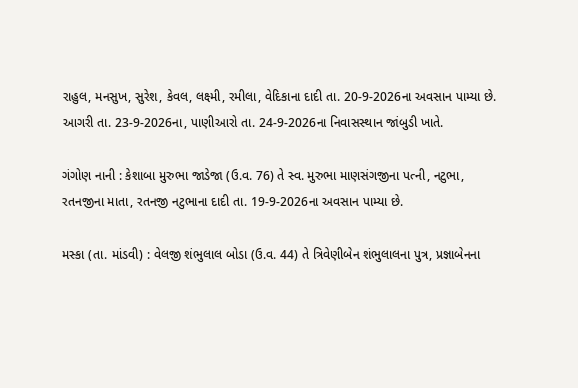રાહુલ, મનસુખ, સુરેશ, કેવલ, લક્ષ્મી, રમીલા, વેદિકાના દાદી તા. 20-9-2026ના અવસાન પામ્યા છે. આગરી તા. 23-9-2026ના, પાણીઆરો તા. 24-9-2026ના નિવાસસ્થાન જાંબુડી ખાતે.

ગંગોણ નાની : કેશાબા મુરુભા જાડેજા (ઉ.વ. 76) તે સ્વ. મુરુભા માણસંગજીના પત્ની, નટુભા, રતનજીના માતા, રતનજી નટુભાના દાદી તા. 19-9-2026ના અવસાન પામ્યા છે.

મસ્કા (તા. માંડવી) : વેલજી શંભુલાલ બોડા (ઉ.વ. 44) તે ત્રિવેણીબેન શંભુલાલના પુત્ર, પ્રજ્ઞાબેનના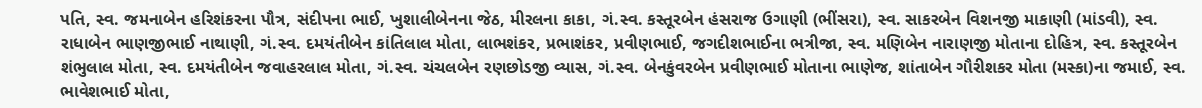પતિ, સ્વ. જમનાબેન હરિશંકરના પૌત્ર, સંદીપના ભાઈ, ખુશાલીબેનના જેઠ, મીરલના કાકા, ગં.સ્વ. કસ્તૂરબેન હંસરાજ ઉગાણી (ભીંસરા), સ્વ. સાકરબેન વિશનજી માકાણી (માંડવી), સ્વ. રાધાબેન ભાણજીભાઈ નાથાણી, ગં.સ્વ. દમયંતીબેન કાંતિલાલ મોતા, લાભશંકર, પ્રભાશંકર, પ્રવીણભાઈ, જગદીશભાઈના ભત્રીજા, સ્વ. મણિબેન નારાણજી મોતાના દોહિત્ર, સ્વ. કસ્તૂરબેન શંભુલાલ મોતા, સ્વ. દમયંતીબેન જવાહરલાલ મોતા, ગં.સ્વ. ચંચલબેન રણછોડજી વ્યાસ, ગં.સ્વ. બેનકુંવરબેન પ્રવીણભાઈ મોતાના ભાણેજ, શાંતાબેન ગૌરીશકર મોતા (મસ્કા)ના જમાઈ, સ્વ. ભાવેશભાઈ મોતા,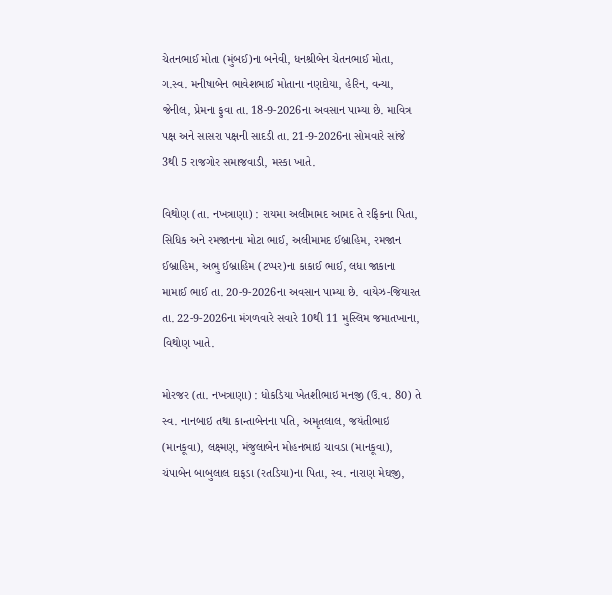ચેતનભાઈ મોતા (મુંબઈ)ના બનેવી, ધનશ્રીબેન ચેતનભાઈ મોતા, ગ.સ્વ. મનીષાબેન ભાવેશભાઈ મોતાના નણદોયા, હેરિન, વન્યા, જેનીલ, પ્રેમના ફુવા તા. 18-9-2026ના અવસાન પામ્યા છે. માવિત્ર પક્ષ અને સાસરા પક્ષની સાદડી તા. 21-9-2026ના સોમવારે સાંજે 3થી 5 રાજગોર સમાજવાડી, મસ્કા ખાતે.

વિથોણ (તા. નખત્રાણા) : રાયમા અલીમામદ આમદ તે રફિકના પિતા, સિધિક અને રમજાનના મોટા ભાઈ, અલીમામદ ઈબ્રાહિમ, રમજાન ઈબ્રાહિમ, અભુ ઈબ્રાહિમ (ટપ્પર)ના કાકાઈ ભાઈ, લધા જાકાના મામાઈ ભાઈ તા. 20-9-2026ના અવસાન પામ્યા છે. વાયેઝ-જિયારત તા. 22-9-2026ના મંગળવારે સવારે 10થી 11 મુસ્લિમ જમાતખાના, વિથોણ ખાતે.

મોરજર (તા. નખત્રાણા) : ધોકડિયા ખેતશીભાઇ મનજી (ઉ.વ. 80) તે સ્વ. નાનબાઇ તથા કાન્તાબેનના પતિ, અમૃતલાલ, જયંતીભાઇ (માનકૂવા), લક્ષ્મણ, મંજુલાબેન મોહનભાઇ ચાવડા (માનકૂવા), ચંપાબેન બાબુલાલ દાફડા (રતડિયા)ના પિતા, સ્વ. નારાણ મેઘજી,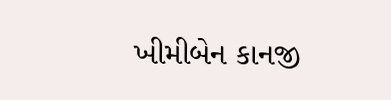ખીમીબેન કાનજી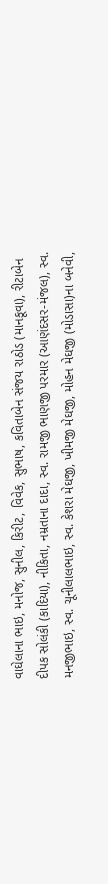વાઘેલાના ભાઇ, મનોજ, સુનીલ, કિરીટ, વિવેક, સુભાષ, કવિતાબેન સંજય રાઠોડ (માનકૂવા), રીટાબેન દીપક સોલંકી (કાદિયા), નીકિતા, નમ્રતાના દાદા, સ્વ. રામજી ભાણજી પરમાર (આણંદસર-મંજલ), સ્વ. મનજીભાઇ, સ્વ. ચૂનીલાલભાઇ, સ્વ. કેશરા મેઘજી, ખીમજી મેઘજી, મોહન મેઘજી (મોડાસા)ના બનેવી,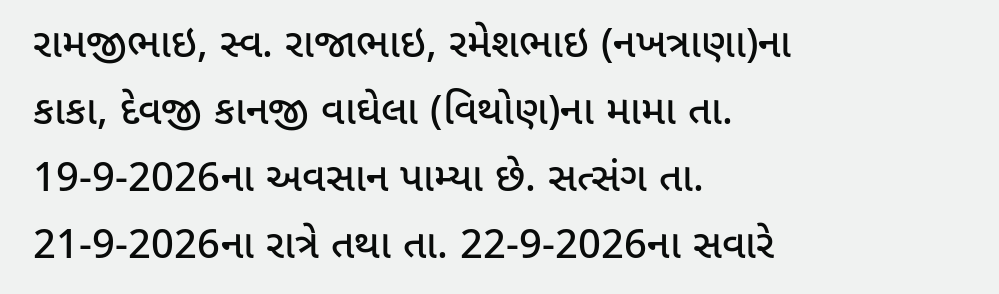રામજીભાઇ, સ્વ. રાજાભાઇ, રમેશભાઇ (નખત્રાણા)ના કાકા, દેવજી કાનજી વાઘેલા (વિથોણ)ના મામા તા. 19-9-2026ના અવસાન પામ્યા છે. સત્સંગ તા. 21-9-2026ના રાત્રે તથા તા. 22-9-2026ના સવારે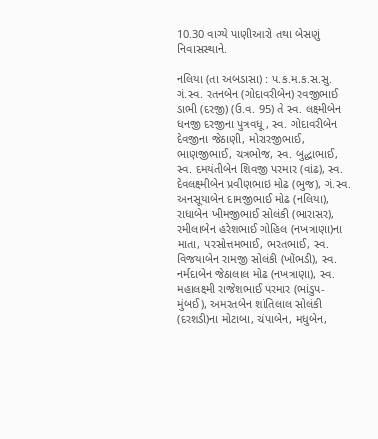10.30 વાગ્યે પાણીઆરો તથા બેસણું નિવાસસ્થાને.

નલિયા (તા અબડાસા) : પ.ક.મ.ક.સ.સુ. ગં.સ્વ. રતનબેન (ગોદાવરીબેન) રવજીભાઈ ડાભી (દરજી) (ઉ.વ. 95) તે સ્વ. લક્ષ્મીબેન ધનજી દરજીના પુત્રવધૂ, સ્વ. ગોદાવરીબેન દેવજીના જેઠાણી, મોરારજીભાઈ, ભાણજીભાઈ, ચત્રભોજ, સ્વ. બુદ્ધાભાઈ, સ્વ. દમયંતીબેન શિવજી પરમાર (વાંઢ), સ્વ. દેવલક્ષ્મીબેન પ્રવીણભાઇ મોઢ (ભુજ), ગં.સ્વ. અનસૂયાબેન દામજીભાઈ મોઢ (નલિયા), રાધાબેન ખીમજીભાઈ સોલંકી (ભારાસર), રમીલાબેન હરેશભાઈ ગોહિલ (નખત્રાણા)ના માતા, પરસોત્તમભાઈ, ભરતભાઈ, સ્વ. વિજયાબેન રામજી સોલંકી (ખોંભડી), સ્વ. નર્મદાબેન જેઠાલાલ મોઢ (નખત્રાણા), સ્વ. મહાલક્ષ્મી રાજેશભાઈ પરમાર (ભાંડુપ-મુંબઈ), અમરતબેન શાંતિલાલ સોલંકી (દરશડી)ના મોટાબા, ચંપાબેન, મધુબેન,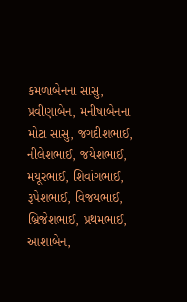કમળાબેનના સાસુ, પ્રવીણાબેન, મનીષાબેનના મોટા સાસુ, જગદીશભાઈ, નીલેશભાઈ, જયેશભાઈ, મયૂરભાઈ, શિવાંગભાઈ, રૂપેશભાઈ, વિજયભાઈ, બ્રિજેશભાઈ, પ્રથમભાઈ, આશાબેન,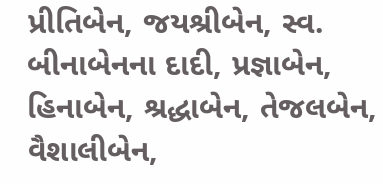પ્રીતિબેન, જયશ્રીબેન, સ્વ. બીનાબેનના દાદી, પ્રજ્ઞાબેન, હિનાબેન, શ્રદ્ધાબેન, તેજલબેન, વૈશાલીબેન,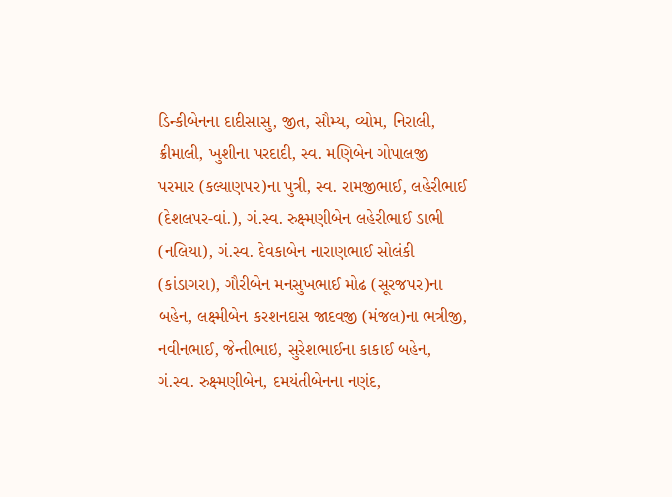ડિન્કીબેનના દાદીસાસુ, જીત, સૌમ્ય, વ્યોમ, નિરાલી, ક્રીમાલી, ખુશીના પરદાદી, સ્વ. મણિબેન ગોપાલજી પરમાર (કલ્યાણપર)ના પુત્રી, સ્વ. રામજીભાઈ, લહેરીભાઈ (દેશલપર-વાં.), ગં.સ્વ. રુક્ષ્મણીબેન લહેરીભાઈ ડાભી (નલિયા), ગં.સ્વ. દેવકાબેન નારાણભાઈ સોલંકી (કાંડાગરા), ગૌરીબેન મનસુખભાઈ મોઢ (સૂરજપર)ના બહેન, લક્ષ્મીબેન કરશનદાસ જાદવજી (મંજલ)ના ભત્રીજી, નવીનભાઈ, જેન્તીભાઇ, સુરેશભાઈના કાકાઈ બહેન, ગં.સ્વ. રુક્ષ્મણીબેન, દમયંતીબેનના નણંદ,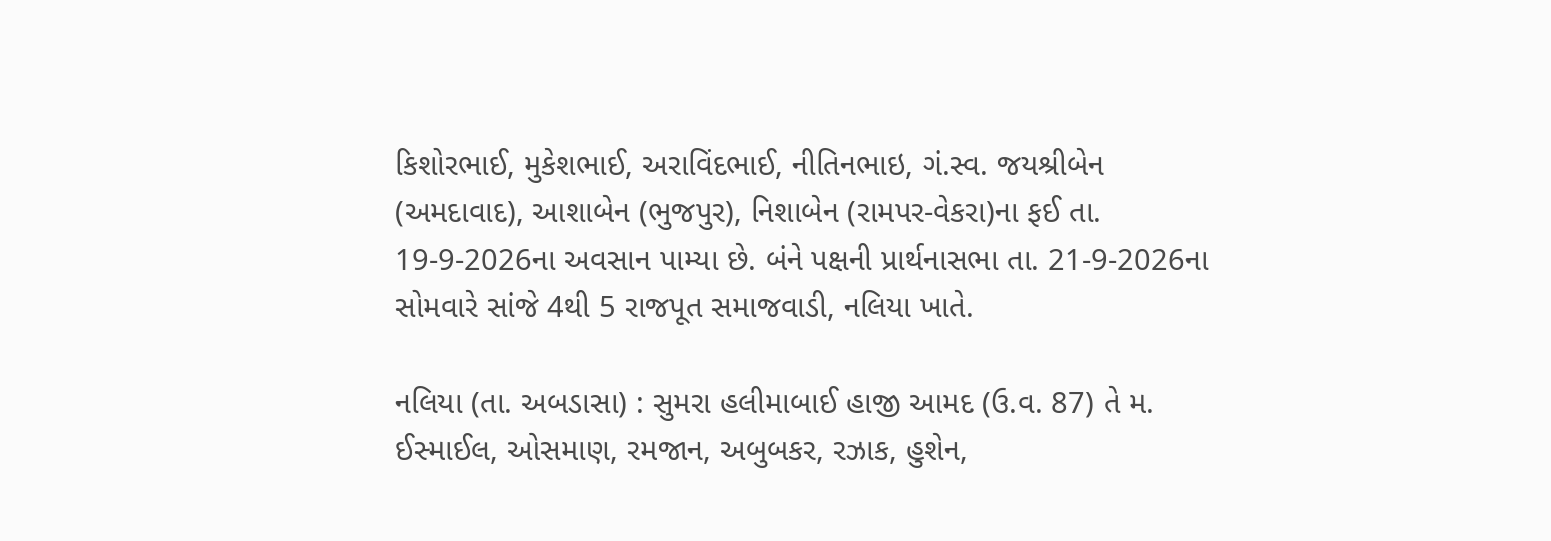કિશોરભાઈ, મુકેશભાઈ, અરાવિંદભાઈ, નીતિનભાઇ, ગં.સ્વ. જયશ્રીબેન (અમદાવાદ), આશાબેન (ભુજપુર), નિશાબેન (રામપર-વેકરા)ના ફઈ તા. 19-9-2026ના અવસાન પામ્યા છે. બંને પક્ષની પ્રાર્થનાસભા તા. 21-9-2026ના સોમવારે સાંજે 4થી 5 રાજપૂત સમાજવાડી, નલિયા ખાતે.

નલિયા (તા. અબડાસા) : સુમરા હલીમાબાઈ હાજી આમદ (ઉ.વ. 87) તે મ. ઈસ્માઈલ, ઓસમાણ, રમજાન, અબુબકર, રઝાક, હુશેન,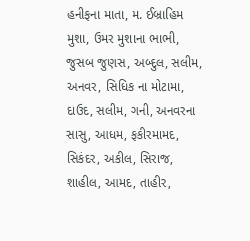હનીફના માતા, મ. ઈબ્રાહિમ મુશા, ઉમર મુશાના ભાભી, જુસબ જુણસ, અબ્દુલ, સલીમ, અનવર, સિધિક ના મોટામા, દાઉદ, સલીમ, ગની, અનવરના સાસુ, આધમ, ફકીરમામદ, સિકંદર, અકીલ, સિરાજ, શાહીલ, આમદ, તાહીર,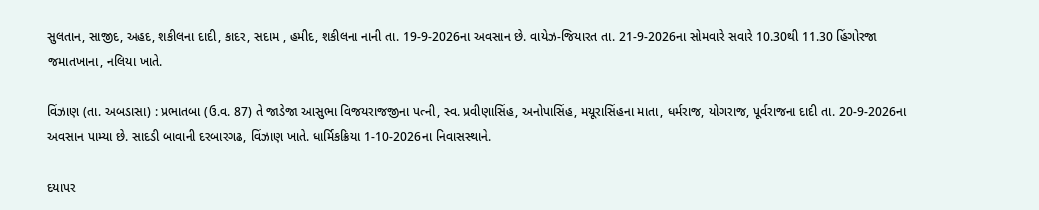સુલતાન, સાજીદ, અહદ, શકીલના દાદી, કાદર, સદામ , હમીદ, શકીલના નાની તા. 19-9-2026ના અવસાન છે. વાયેઝ-જિયારત તા. 21-9-2026ના સોમવારે સવારે 10.30થી 11.30 હિંગોરજા જમાતખાના, નલિયા ખાતે.

વિંઝાણ (તા. અબડાસા) : પ્રભાતબા (ઉ.વ. 87) તે જાડેજા આસુભા વિજયરાજજીના પત્ની, સ્વ. પ્રવીણાસિંહ, અનોપાસિંહ, મયૂરાસિંહના માતા, ધર્મરાજ, યોગરાજ, પૂર્વરાજના દાદી તા. 20-9-2026ના અવસાન પામ્યા છે. સાદડી બાવાની દરબારગઢ, વિંઝાણ ખાતે. ધાર્મિકક્રિયા 1-10-2026ના નિવાસસ્થાને.

દયાપર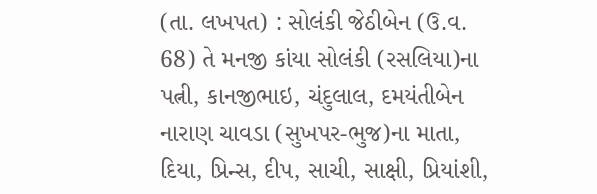(તા. લખપત) : સોલંકી જેઠીબેન (ઉ.વ. 68) તે મનજી કાંયા સોલંકી (રસલિયા)ના પત્ની, કાનજીભાઇ, ચંદુલાલ, દમયંતીબેન નારાણ ચાવડા (સુખપર-ભુજ)ના માતા, દિયા, પ્રિન્સ, દીપ, સાચી, સાક્ષી, પ્રિયાંશી,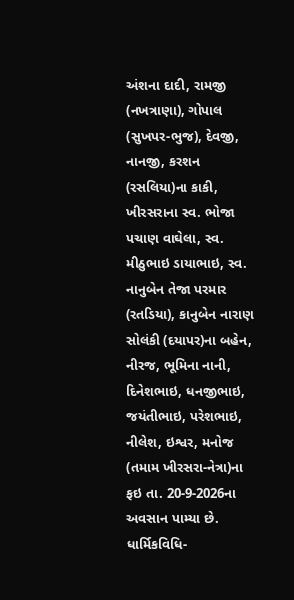અંશના દાદી, રામજી (નખત્રાણા), ગોપાલ (સુખપર-ભુજ), દેવજી, નાનજી, કરશન (રસલિયા)ના કાકી, ખીરસરાના સ્વ. ભોજા પચાણ વાઘેલા, સ્વ. મીઠુભાઇ ડાયાભાઇ, સ્વ. નાનુબેન તેજા પરમાર (રતડિયા), કાનુબેન નારાણ સોલંકી (દયાપર)ના બહેન, નીરજ, ભૂમિના નાની, દિનેશભાઇ, ધનજીભાઇ, જયંતીભાઇ, પરેશભાઇ, નીલેશ, ઇશ્વર, મનોજ (તમામ ખીરસરા-નેત્રા)ના ફઇ તા. 20-9-2026ના અવસાન પામ્યા છે. ધાર્મિકવિધિ-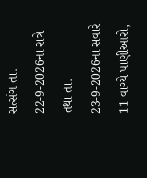સત્સંગ તા. 22-9-2026ના રાત્રે તથા તા. 23-9-2026ના સવારે 11 વાગ્યે પાણીઆરો,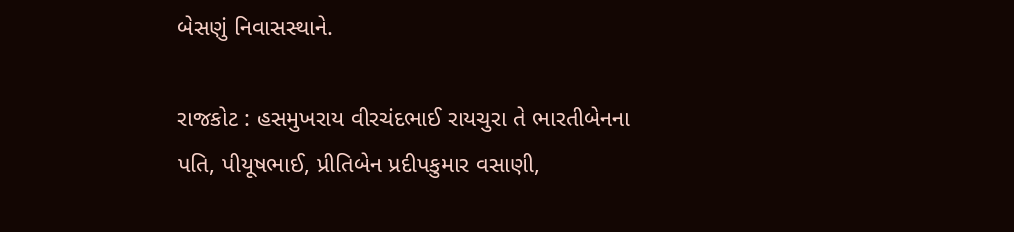બેસણું નિવાસસ્થાને.

રાજકોટ : હસમુખરાય વીરચંદભાઈ રાયચુરા તે ભારતીબેનના પતિ, પીયૂષભાઈ, પ્રીતિબેન પ્રદીપકુમાર વસાણી,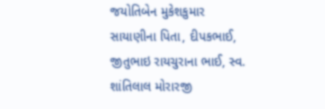જયોતિબેન મુકેશકુમાર સાયાણીના પિતા, દીપકભાઈ, જીતુભાઇ રાયચુરાના ભાઈ, સ્વ. શાંતિલાલ મોરારજી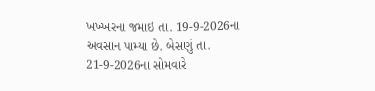ખખ્ખરના જમાઇ તા. 19-9-2026ના અવસાન પામ્યા છે. બેસણું તા. 21-9-2026ના સોમવારે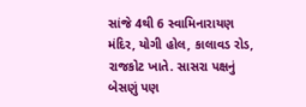સાંજે 4થી 6 સ્વામિનારાયણ મંદિર, યોગી હોલ, કાલાવડ રોડ, રાજકોટ ખાતે. સાસરા પક્ષનું બેસણું પણ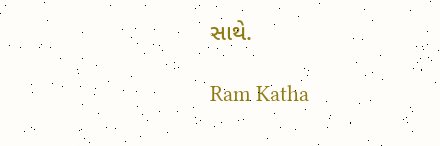સાથે.

Ram Katha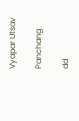Vyapar Utsav

Panchang

dd